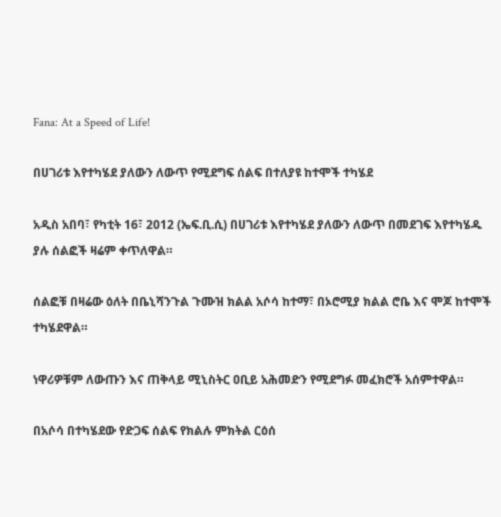Fana: At a Speed of Life!

በሀገሪቱ እየተካሄደ ያለውን ለውጥ የሚደግፍ ሰልፍ በተለያዩ ከተሞች ተካሄደ

አዲስ አበባ፣ የካቲት 16፣ 2012 (ኤፍ.ቢ.ሲ) በሀገሪቱ እየተካሄደ ያለውን ለውጥ በመደገፍ እየተካሄዱ ያሉ ሰልፎች ዛሬም ቀጥለዋል።

ሰልፎቹ በዛሬው ዕለት በቤኒሻንጉል ጉሙዝ ክልል አሶሳ ከተማ፣ በኦሮሚያ ክልል ሮቤ እና ሞጆ ከተሞች ተካሄደዋል።

ነዋሪዎቹም ለውጡን እና ጠቅላይ ሚኒስትር ዐቢይ አሕመድን የሚደግፉ መፈክሮች አሰምተዋል።

በአሶሳ በተካሄደው የድጋፍ ሰልፍ የክልሉ ምክትል ርዕሰ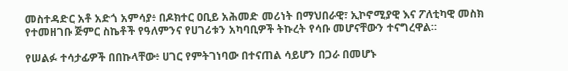መስተዳድር አቶ አድጎ አምሳያ፥ በዶክተር ዐቢይ አሕመድ መሪነት በማህበራዊ፣ ኢኮኖሚያዊ እና ፖለቲካዊ መስክ የተመዘገቡ ጅምር ስኬቶች የዓለምንና የሀገሪቱን አካባቢዎች ትኩረት የሳቡ መሆናቸውን ተናግረዋል።

የሠልፉ ተሳታፊዎች በበኩላቸው፥ ሀገር የምትገነባው በተናጠል ሳይሆን በጋራ በመሆኑ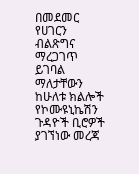በመደመር የሀገርን ብልጽግና ማረጋገጥ ይገባል ማለታቸውን ከሁለቱ ክልሎች የኮሙዩኒኬሽን ጉዳዮች ቢሮዎች ያገኘነው መረጃ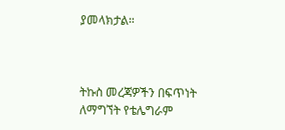ያመላክታል።



ትኩስ መረጃዎችን በፍጥነት ለማግኘት የቴሌግራም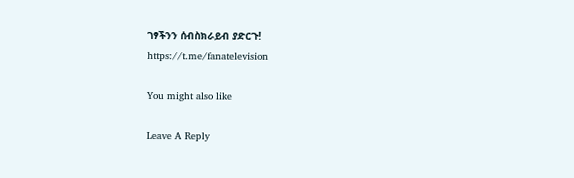ገፃችንን ሰብስክራይብ ያድርጉ!
https://t.me/fanatelevision

You might also like

Leave A Reply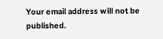Your email address will not be published.